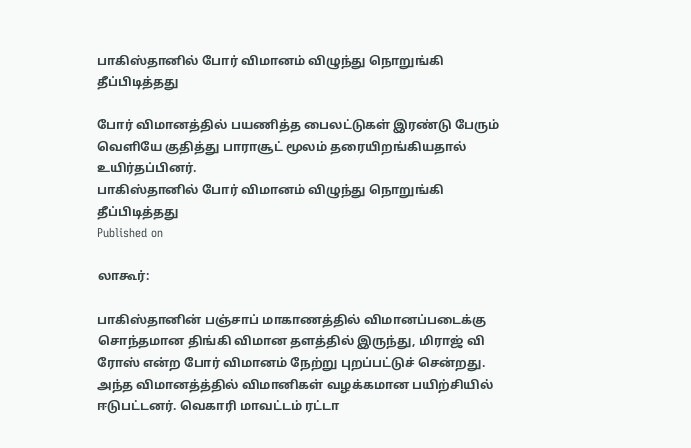பாகிஸ்தானில் போர் விமானம் விழுந்து நொறுங்கி தீப்பிடித்தது

போர் விமானத்தில் பயணித்த பைலட்டுகள் இரண்டு பேரும் வெளியே குதித்து பாராசூட் மூலம் தரையிறங்கியதால் உயிர்தப்பினர்.
பாகிஸ்தானில் போர் விமானம் விழுந்து நொறுங்கி தீப்பிடித்தது
Published on

லாகூர்:

பாகிஸ்தானின் பஞ்சாப் மாகாணத்தில் விமானப்படைக்கு சொந்தமான திங்கி விமான தளத்தில் இருந்து, மிராஜ் வி ரோஸ் என்ற போர் விமானம் நேற்று புறப்பட்டுச் சென்றது. அந்த விமானத்த்தில் விமானிகள் வழக்கமான பயிற்சியில் ஈடுபட்டனர். வெகாரி மாவட்டம் ரட்டா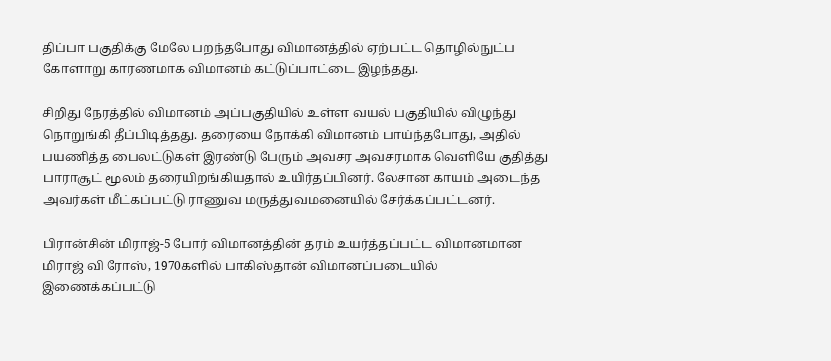திப்பா பகுதிக்கு மேலே பறந்தபோது விமானத்தில் ஏற்பட்ட தொழில்நுட்ப கோளாறு காரணமாக விமானம் கட்டுப்பாட்டை இழந்தது.

சிறிது நேரத்தில் விமானம் அப்பகுதியில் உள்ள வயல் பகுதியில் விழுந்து நொறுங்கி தீப்பிடித்தது. தரையை நோக்கி விமானம் பாய்ந்தபோது, அதில் பயணித்த பைலட்டுகள் இரண்டு பேரும் அவசர அவசரமாக வெளியே குதித்து பாராசூட் மூலம் தரையிறங்கியதால் உயிர்தப்பினர். லேசான காயம் அடைந்த அவர்கள் மீட்கப்பட்டு ராணுவ மருத்துவமனையில் சேர்க்கப்பட்டனர்.

பிரான்சின் மிராஜ்-5 போர் விமானத்தின் தரம் உயர்த்தப்பட்ட விமானமான மிராஜ் வி ரோஸ், 1970களில் பாகிஸ்தான் விமானப்படையில் இணைக்கப்பட்டு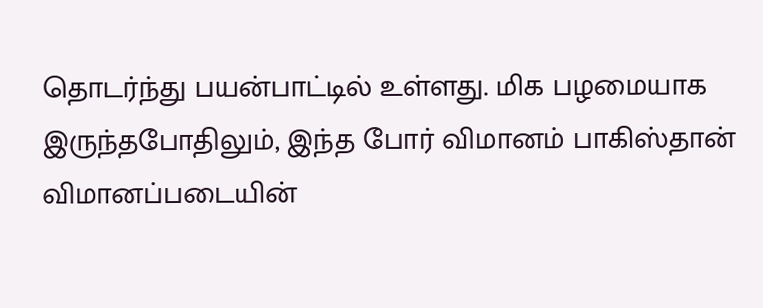தொடர்ந்து பயன்பாட்டில் உள்ளது. மிக பழமையாக இருந்தபோதிலும், இந்த போர் விமானம் பாகிஸ்தான் விமானப்படையின்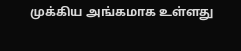முக்கிய அங்கமாக உள்ளது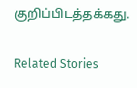குறிப்பிடத்தக்கது.

Related Stories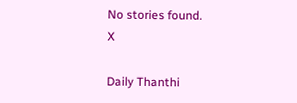No stories found.
X

Daily Thanthi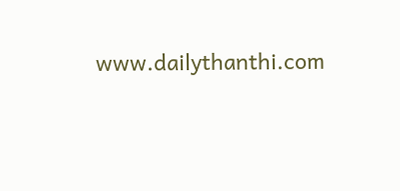www.dailythanthi.com